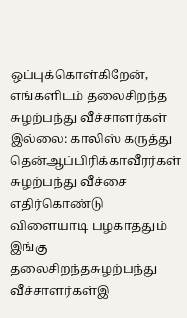ஒப்புக்கொள்கிறேன், எங்களிடம் தலைசிறந்த சுழற்பந்து வீச்சாளர்கள் இல்லை: காலிஸ் கருத்து
தென்ஆப்பிரிக்காவீரர்கள் சுழற்பந்து வீச்சை எதிர்கொண்டு விளையாடி பழகாததும் இங்கு தலைசிறந்தசுழற்பந்து வீச்சாளர்கள்இ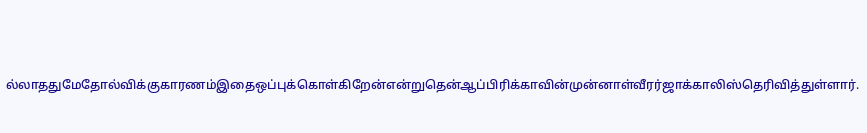ல்லாததுமேதோல்விக்குகாரணம்இதைஒப்புக்கொள்கிறேன்என்றுதென்ஆப்பிரிக்காவின்முன்னாள்வீரர்ஜாக்காலிஸ்தெரிவித்துள்ளார்.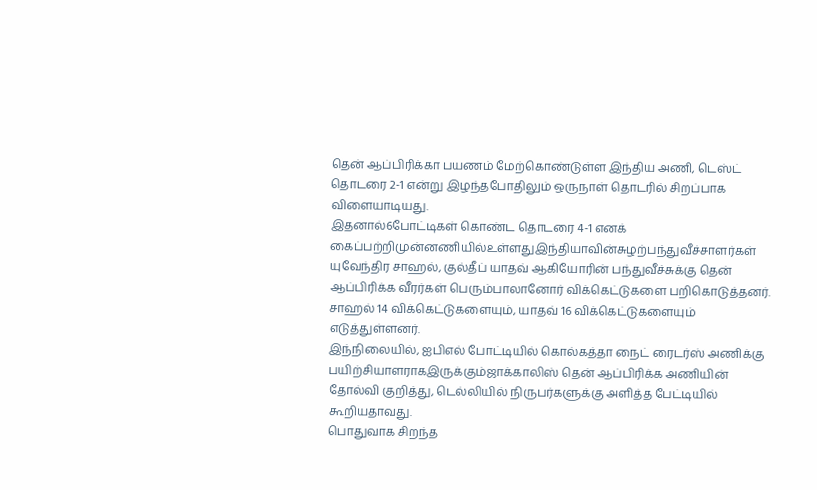தென் ஆப்பிரிக்கா பயணம் மேற்கொண்டுள்ள இந்திய அணி, டெஸ்ட் தொடரை 2-1 என்று இழந்தபோதிலும் ஒருநாள் தொடரில் சிறப்பாக விளையாடியது.
இதனால்6போட்டிகள் கொண்ட தொடரை 4-1 எனக் கைப்பற்றிமுன்னணியில்உள்ளதுஇந்தியாவின்சுழற்பந்துவீச்சாளர்கள் யுவேந்திர சாஹல், குல்தீப் யாதவ் ஆகியோரின் பந்துவீச்சுக்கு தென் ஆப்பிரிக்க வீரர்கள் பெரும்பாலானோர் விக்கெட்டுகளை பறிகொடுத்தனர். சாஹல் 14 விக்கெட்டுகளையும், யாதவ் 16 விக்கெட்டுகளையும் எடுத்துள்ளனர்.
இந்நிலையில், ஐபிஎல் போட்டியில் கொல்கத்தா நைட் ரைடர்ஸ் அணிக்கு பயிற்சியாளராகஇருக்கும்ஜாக்காலிஸ் தென் ஆப்பிரிக்க அணியின் தோல்வி குறித்து, டெல்லியில் நிருபர்களுக்கு அளித்த பேட்டியில் கூறியதாவது.
பொதுவாக சிறந்த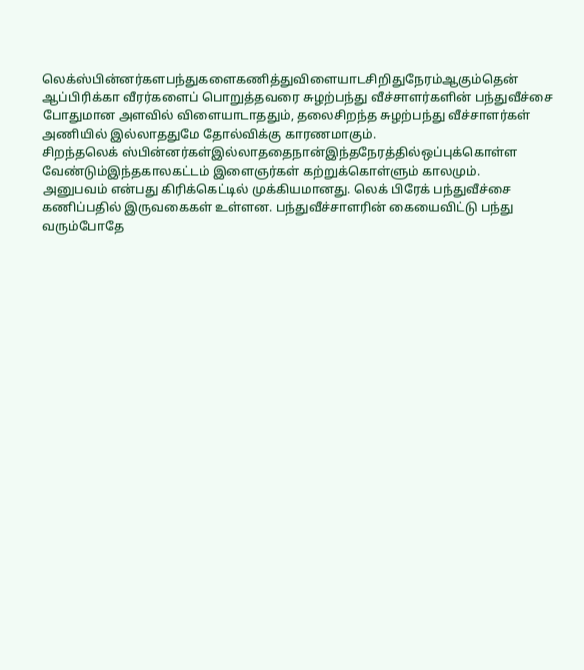லெக்ஸ்பின்னர்களபந்துகளைகணித்துவிளையாடசிறிதுநேரம்ஆகும்தென் ஆப்பிரிக்கா வீரர்களைப் பொறுத்தவரை சுழற்பந்து வீச்சாளர்களின் பந்துவீச்சை போதுமான அளவில் விளையாடாததும், தலைசிறந்த சுழற்பந்து வீச்சாளர்கள் அணியில் இல்லாததுமே தோல்விக்கு காரணமாகும்.
சிறந்தலெக் ஸ்பின்னர்கள்இல்லாததைநான்இந்தநேரத்தில்ஒப்புக்கொள்ள வேண்டும்இந்தகாலகட்டம் இளைஞர்கள் கற்றுக்கொள்ளும் காலமும்.
அனுபவம் என்பது கிரிக்கெட்டில் முக்கியமானது. லெக் பிரேக் பந்துவீச்சை கணிப்பதில் இருவகைகள் உள்ளன. பந்துவீச்சாளரின் கையைவிட்டு பந்து வரும்போதே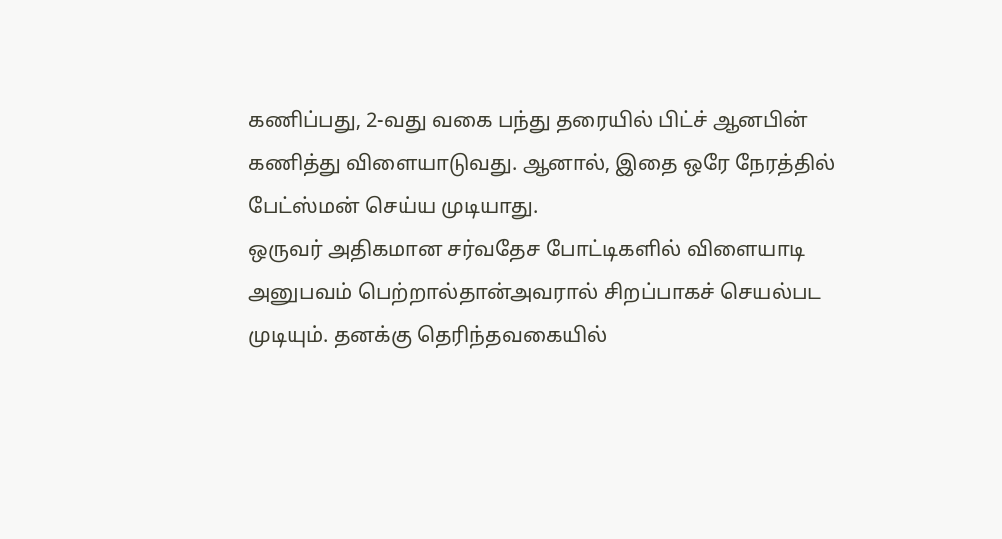கணிப்பது, 2-வது வகை பந்து தரையில் பிட்ச் ஆனபின் கணித்து விளையாடுவது. ஆனால், இதை ஒரே நேரத்தில் பேட்ஸ்மன் செய்ய முடியாது.
ஒருவர் அதிகமான சர்வதேச போட்டிகளில் விளையாடி அனுபவம் பெற்றால்தான்அவரால் சிறப்பாகச் செயல்பட முடியும். தனக்கு தெரிந்தவகையில்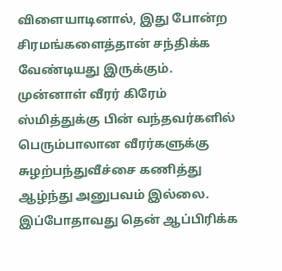விளையாடினால், இது போன்ற சிரமங்களைத்தான் சந்திக்க வேண்டியது இருக்கும்.
முன்னாள் வீரர் கிரேம் ஸ்மித்துக்கு பின் வந்தவர்களில் பெரும்பாலான வீரர்களுக்கு சுழற்பந்துவீச்சை கணித்து ஆழ்ந்து அனுபவம் இல்லை.
இப்போதாவது தென் ஆப்பிரிக்க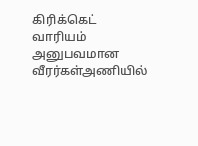கிரிக்கெட் வாரியம் அனுபவமான வீரர்கள்அணியில்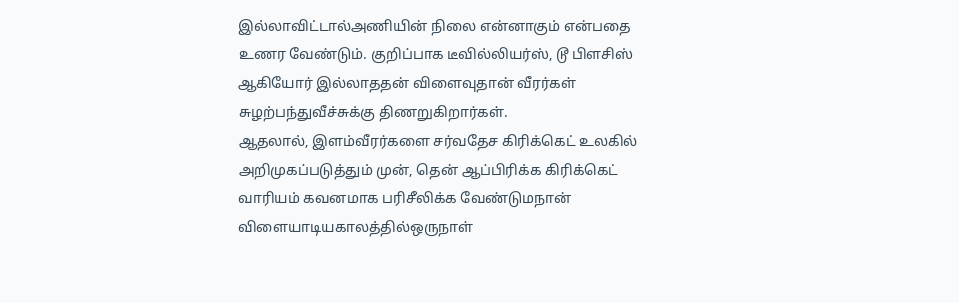இல்லாவிட்டால்அணியின் நிலை என்னாகும் என்பதை உணர வேண்டும். குறிப்பாக டீவில்லியர்ஸ், டூ பிளசிஸ் ஆகியோர் இல்லாததன் விளைவுதான் வீரர்கள் சுழற்பந்துவீச்சுக்கு திணறுகிறார்கள்.
ஆதலால், இளம்வீரர்களை சர்வதேச கிரிக்கெட் உலகில் அறிமுகப்படுத்தும் முன், தென் ஆப்பிரிக்க கிரிக்கெட் வாரியம் கவனமாக பரிசீலிக்க வேண்டுமநான் விளையாடியகாலத்தில்ஒருநாள்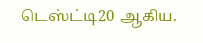டெஸ்ட்டி20 ஆகிய.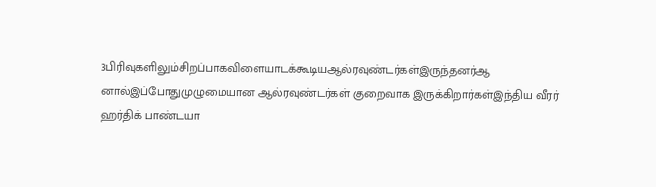3பிரிவுகளிலும்சிறப்பாகவிளையாடக்கூடியஆல்ரவுண்டர்கள்இருந்தனர்ஆ னால்இப்போதுமுழுமையான ஆல்ரவுண்டர்கள் குறைவாக இருக்கிறார்கள்இந்திய வீரர் ஹர்திக் பாண்டயா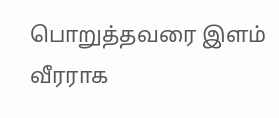பொறுத்தவரை இளம் வீரராக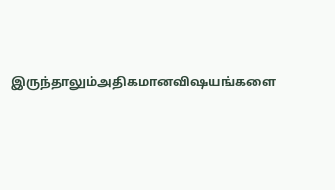இருந்தாலும்அதிகமானவிஷயங்களை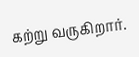கற்று வருகிறார்.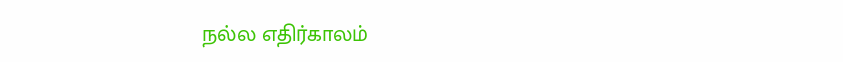நல்ல எதிர்காலம்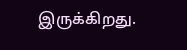இருக்கிறது.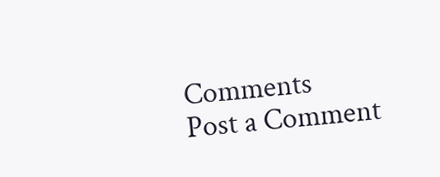Comments
Post a Comment